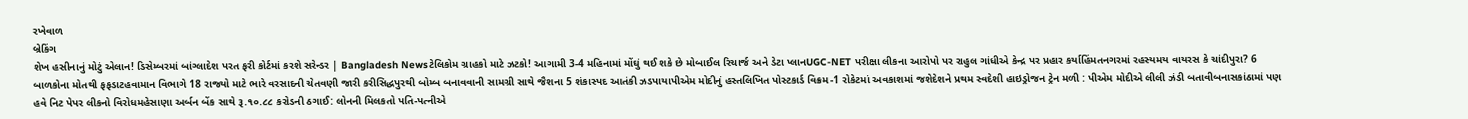રખેવાળ
બ્રેકિંગ
શેખ હસીનાનું મોટું એલાન! ડિસેમ્બરમાં બાંગ્લાદેશ પરત ફરી કોર્ટમાં કરશે સરેન્ડર | Bangladesh Newsટેલિકોમ ગ્રાહકો માટે ઝટકો! આગામી 3-4 મહિનામાં મોંઘું થઈ શકે છે મોબાઈલ રિચાર્જ અને ડેટા પ્લાનUGC-NET પરીક્ષા લીકના આરોપો પર રાહુલ ગાંધીએ કેન્દ્ર પર પ્રહાર કર્યાહિંમતનગરમાં રહસ્યમય વાયરસ કે ચાંદીપુરા? 6 બાળકોના મોતથી ફફડાટહવામાન વિભાગે 18 રાજ્યો માટે ભારે વરસાદની ચેતવણી જારી કરીસિદ્ધપુરથી બોમ્બ બનાવવાની સામગ્રી સાથે જૈશના 5 શંકાસ્પદ આતંકી ઝડપાયાપીએમ મોદીનું હસ્તલિખિત પોસ્ટકાર્ડ વિક્રમ-1 રોકેટમાં અવકાશમાં જશેદેશને પ્રથમ સ્વદેશી હાઇડ્રોજન ટ્રેન મળી : પીએમ મોદીએ લીલી ઝંડી બતાવીબનાસકાંઠામાં પણ હવે નિટ પેપર લીકનો વિરોધમહેસાણા અર્બન બેંક સાથે રૂ.૧૦.૮૮ કરોડની ઠગાઈ: લોનની મિલકતો પતિ-પત્નીએ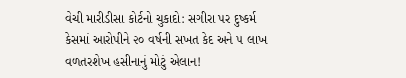વેચી મારીડીસા કોર્ટનો ચુકાદો: સગીરા પર દુષ્કર્મ કેસમાં આરોપીને ૨૦ વર્ષની સખત કેદ અને ૫ લાખ વળતરશેખ હસીનાનું મોટું એલાન!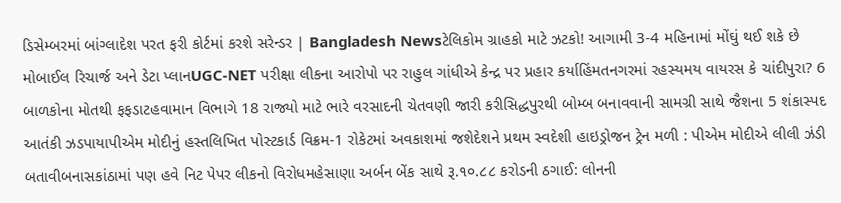ડિસેમ્બરમાં બાંગ્લાદેશ પરત ફરી કોર્ટમાં કરશે સરેન્ડર | Bangladesh Newsટેલિકોમ ગ્રાહકો માટે ઝટકો! આગામી 3-4 મહિનામાં મોંઘું થઈ શકે છે મોબાઈલ રિચાર્જ અને ડેટા પ્લાનUGC-NET પરીક્ષા લીકના આરોપો પર રાહુલ ગાંધીએ કેન્દ્ર પર પ્રહાર કર્યાહિંમતનગરમાં રહસ્યમય વાયરસ કે ચાંદીપુરા? 6 બાળકોના મોતથી ફફડાટહવામાન વિભાગે 18 રાજ્યો માટે ભારે વરસાદની ચેતવણી જારી કરીસિદ્ધપુરથી બોમ્બ બનાવવાની સામગ્રી સાથે જૈશના 5 શંકાસ્પદ આતંકી ઝડપાયાપીએમ મોદીનું હસ્તલિખિત પોસ્ટકાર્ડ વિક્રમ-1 રોકેટમાં અવકાશમાં જશેદેશને પ્રથમ સ્વદેશી હાઇડ્રોજન ટ્રેન મળી : પીએમ મોદીએ લીલી ઝંડી બતાવીબનાસકાંઠામાં પણ હવે નિટ પેપર લીકનો વિરોધમહેસાણા અર્બન બેંક સાથે રૂ.૧૦.૮૮ કરોડની ઠગાઈ: લોનની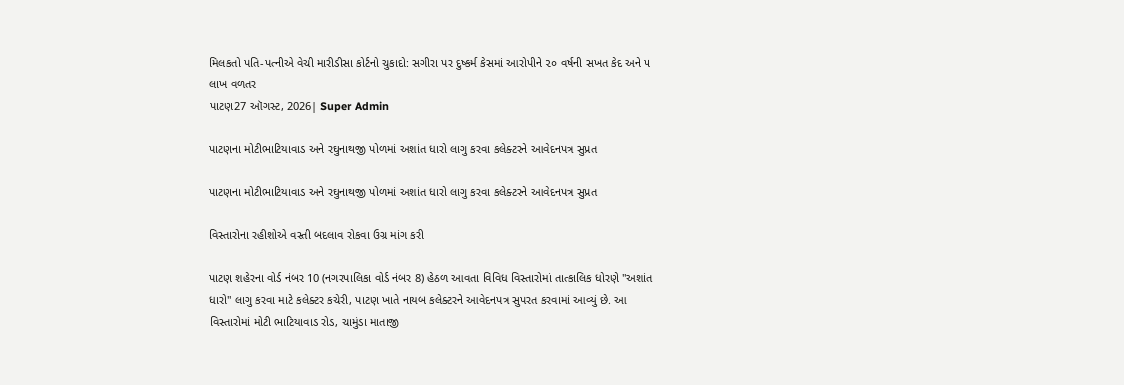મિલકતો પતિ-પત્નીએ વેચી મારીડીસા કોર્ટનો ચુકાદો: સગીરા પર દુષ્કર્મ કેસમાં આરોપીને ૨૦ વર્ષની સખત કેદ અને ૫ લાખ વળતર
પાટણ27 ઑગસ્ટ, 2026| Super Admin

પાટણના મોટીભાટિયાવાડ અને રઘુનાથજી પોળમાં અશાંત ધારો લાગુ કરવા કલેક્ટરને આવેદનપત્ર સુપ્રત

પાટણના મોટીભાટિયાવાડ અને રઘુનાથજી પોળમાં અશાંત ધારો લાગુ કરવા કલેક્ટરને આવેદનપત્ર સુપ્રત

વિસ્તારોના રહીશોએ વસ્તી બદલાવ રોકવા ઉગ્ર માંગ કરી

પાટણ શહેરના વોર્ડ નંબર 10 (નગરપાલિકા વોર્ડ નંબર 8) હેઠળ આવતા વિવિધ વિસ્તારોમાં તાત્કાલિક ધોરણે "અશાંત ધારો" લાગુ કરવા માટે કલેક્ટર કચેરી, પાટણ ખાતે નાયબ કલેક્ટરને આવેદનપત્ર સુપરત કરવામાં આવ્યું છે. આ વિસ્તારોમાં મોટી ભાટિયાવાડ રોડ, ચામુંડા માતાજી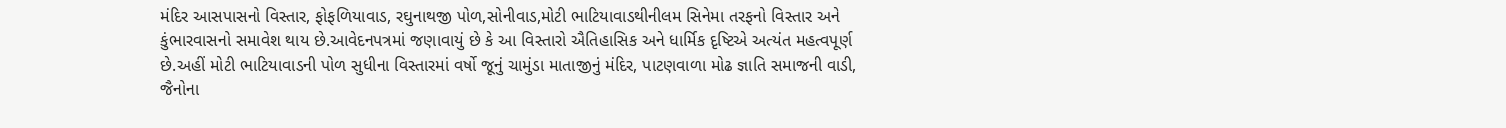મંદિર આસપાસનો વિસ્તાર, ફોફળિયાવાડ, રઘુનાથજી પોળ,સોનીવાડ,મોટી ભાટિયાવાડથીનીલમ સિનેમા તરફનો વિસ્તાર અને કુંભારવાસનો સમાવેશ થાય છે.આવેદનપત્રમાં જણાવાયું છે કે આ વિસ્તારો ઐતિહાસિક અને ધાર્મિક દૃષ્ટિએ અત્યંત મહત્વપૂર્ણ છે.અહીં મોટી ભાટિયાવાડની પોળ સુધીના વિસ્તારમાં વર્ષો જૂનું ચામુંડા માતાજીનું મંદિર, પાટણવાળા મોઢ જ્ઞાતિ સમાજની વાડી, જૈનોના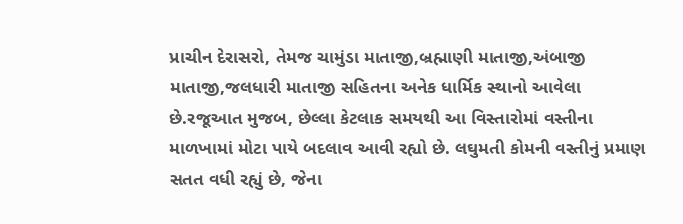પ્રાચીન દેરાસરો, તેમજ ચામુંડા માતાજી,બ્રહ્માણી માતાજી,અંબાજી માતાજી,જલધારી માતાજી સહિતના અનેક ધાર્મિક સ્થાનો આવેલા છે.રજૂઆત મુજબ, છેલ્લા કેટલાક સમયથી આ વિસ્તારોમાં વસ્તીના માળખામાં મોટા પાયે બદલાવ આવી રહ્યો છે. લઘુમતી કોમની વસ્તીનું પ્રમાણ સતત વધી રહ્યું છે, જેના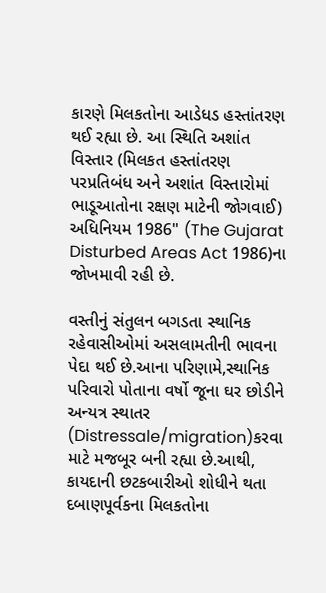કારણે મિલકતોના આડેધડ હસ્તાંતરણ થઈ રહ્યા છે. આ સ્થિતિ અશાંત વિસ્તાર (મિલકત હસ્તાંતરણ પરપ્રતિબંધ અને અશાંત વિસ્તારોમાં ભાડૂઆતોના રક્ષણ માટેની જોગવાઈ) અધિનિયમ 1986" (The Gujarat Disturbed Areas Act 1986)ના જોખમાવી રહી છે.

વસ્તીનું સંતુલન બગડતા સ્થાનિક રહેવાસીઓમાં અસલામતીની ભાવના પેદા થઈ છે.આના પરિણામે,સ્થાનિક પરિવારો પોતાના વર્ષો જૂના ઘર છોડીને અન્યત્ર સ્થાતર (Distressale/migration)કરવા માટે મજબૂર બની રહ્યા છે.આથી, કાયદાની છટકબારીઓ શોધીને થતા દબાણપૂર્વકના મિલકતોના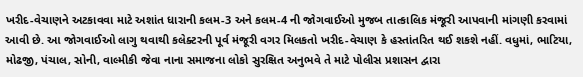ખરીદ-વેચાણને અટકાવવા માટે અશાંત ધારાની કલમ-3 અને કલમ-4 ની જોગવાઈઓ મુજબ તાત્કાલિક મંજૂરી આપવાની માંગણી કરવામાં આવી છે. આ જોગવાઈઓ લાગુ થવાથી કલેક્ટરની પૂર્વ મંજૂરી વગર મિલકતો ખરીદ-વેચાણ કે હસ્તાંતરિત થઈ શકશે નહીં. વધુમાં, ભાટિયા, મોઢજી, પંચાલ, સોની, વાલ્મીકી જેવા નાના સમાજના લોકો સુરક્ષિત અનુભવે તે માટે પોલીસ પ્રશાસન દ્વારા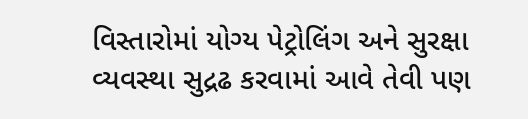વિસ્તારોમાં યોગ્ય પેટ્રોલિંગ અને સુરક્ષા વ્યવસ્થા સુદ્રઢ કરવામાં આવે તેવી પણ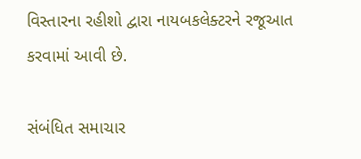વિસ્તારના રહીશો દ્વારા નાયબકલેક્ટરને રજૂઆત કરવામાં આવી છે.

સંબંધિત સમાચાર